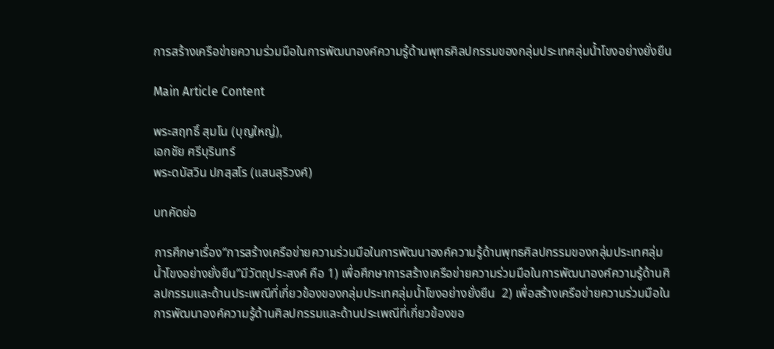การสร้างเครือข่ายความร่วมมือในการพัฒนาองค์ความรู้ด้านพุทธศิลปกรรมของกลุ่มประเทศลุ่มน้ำโขงอย่างยั่งยืน

Main Article Content

พระสฤทธิ์ สุมโน (บุญใหญ่),
เอกชัย ศรีบุรินทร์
พระดบัสวิน ปภสฺสโร (แสนสุริวงค์)

บทคัดย่อ

การศึกษาเรื่อง“การสร้างเครือข่ายความร่วมมือในการพัฒนาองค์ความรู้ด้านพุทธศิลปกรรมของกลุ่มประเทศลุ่มน้ำโขงอย่างยั่งยืน”มีวัตถุประสงค์ คือ 1) เพื่อศึกษาการสร้างเครือข่ายความร่วมมือในการพัฒนาองค์ความรู้ด้านศิลปกรรมและด้านประเพณีที่เกี่ยวข้องของกลุ่มประเทศลุ่มน้ำโขงอย่างยั่งยืน  2) เพื่อสร้างเครือข่ายความร่วมมือในการพัฒนาองค์ความรู้ด้านศิลปกรรมและด้านประเพณีที่เกี่ยวข้องขอ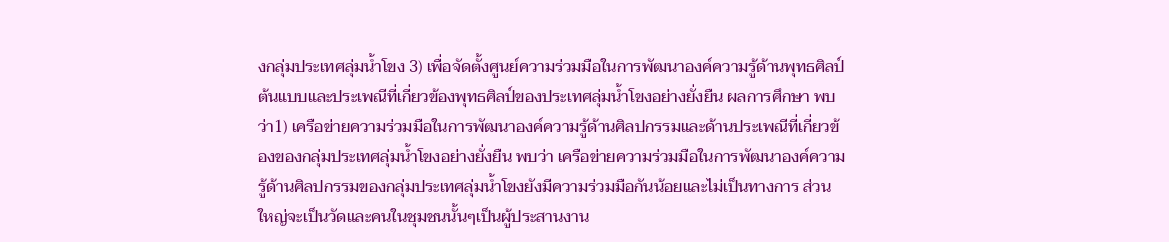งกลุ่มประเทศลุ่มน้ำโขง 3) เพื่อจัดตั้งศูนย์ความร่วมมือในการพัฒนาองค์ความรู้ด้านพุทธศิลป์ต้นแบบและประเพณีที่เกี่ยวข้องพุทธศิลป์ของประเทศลุ่มน้ำโขงอย่างยั่งยืน ผลการศึกษา พบว่า1) เครือข่ายความร่วมมือในการพัฒนาองค์ความรู้ด้านศิลปกรรมและด้านประเพณีที่เกี่ยวข้องของกลุ่มประเทศลุ่มน้ำโขงอย่างยั่งยืน พบว่า เครือข่ายความร่วมมือในการพัฒนาองค์ความรู้ด้านศิลปกรรมของกลุ่มประเทศลุ่มน้ำโขงยังมีความร่วมมือกันน้อยและไม่เป็นทางการ ส่วนใหญ่จะเป็นวัดและคนในชุมชนนั้นๆเป็นผู้ประสานงาน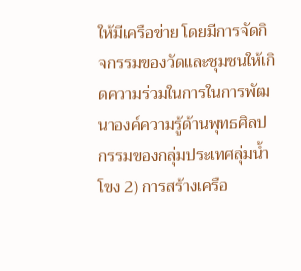ให้มีเครือข่าย โดยมีการจัดกิจกรรมของวัดและชุมชนให้เกิดความร่วมในการในการพัฒนาองค์ความรู้ด้านพุทธศิลปกรรมของกลุ่มประเทศลุ่มน้ำโขง 2) การสร้างเครือ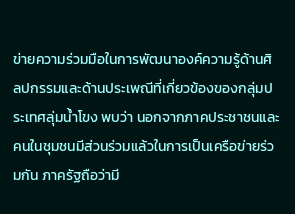ข่ายความร่วมมือในการพัฒนาองค์ความรู้ด้านศิลปกรรมและด้านประเพณีที่เกี่ยวข้องของกลุ่มประเทศลุ่มน้ำโขง พบว่า นอกจากภาคประชาชนและคนในชุมชนมีส่วนร่วมแล้วในการเป็นเครือข่ายร่วมกัน ภาครัฐถือว่ามี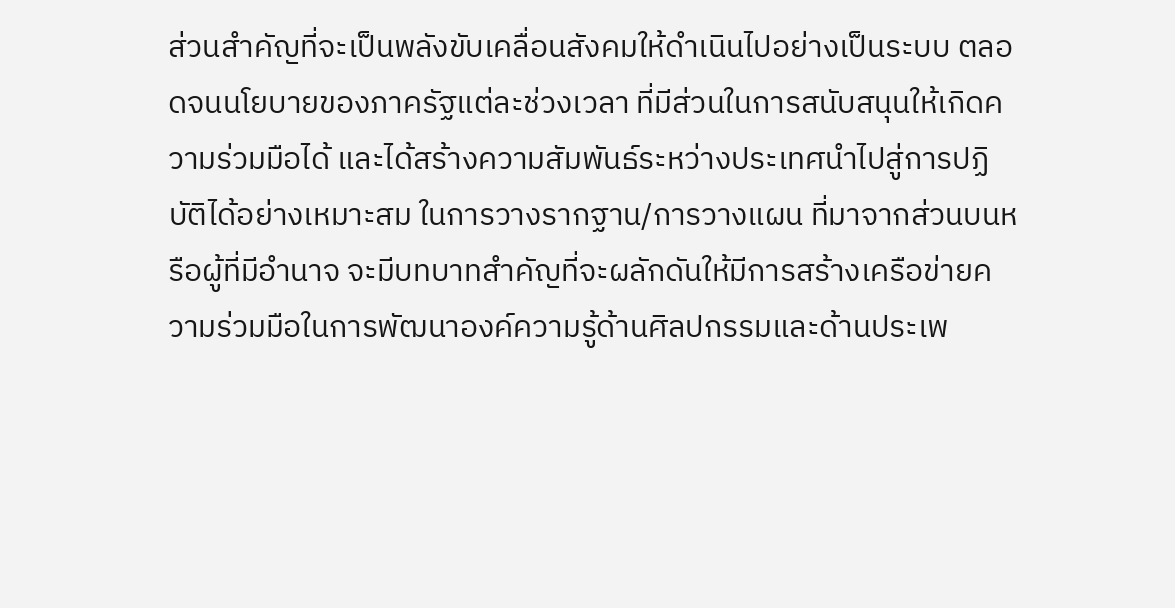ส่วนสำคัญที่จะเป็นพลังขับเคลื่อนสังคมให้ดำเนินไปอย่างเป็นระบบ ตลอดจนนโยบายของภาครัฐแต่ละช่วงเวลา ที่มีส่วนในการสนับสนุนให้เกิดความร่วมมือได้ และได้สร้างความสัมพันธ์ระหว่างประเทศนำไปสู่การปฏิบัติได้อย่างเหมาะสม ในการวางรากฐาน/การวางแผน ที่มาจากส่วนบนหรือผู้ที่มีอำนาจ จะมีบทบาทสำคัญที่จะผลักดันให้มีการสร้างเครือข่ายความร่วมมือในการพัฒนาองค์ความรู้ด้านศิลปกรรมและด้านประเพ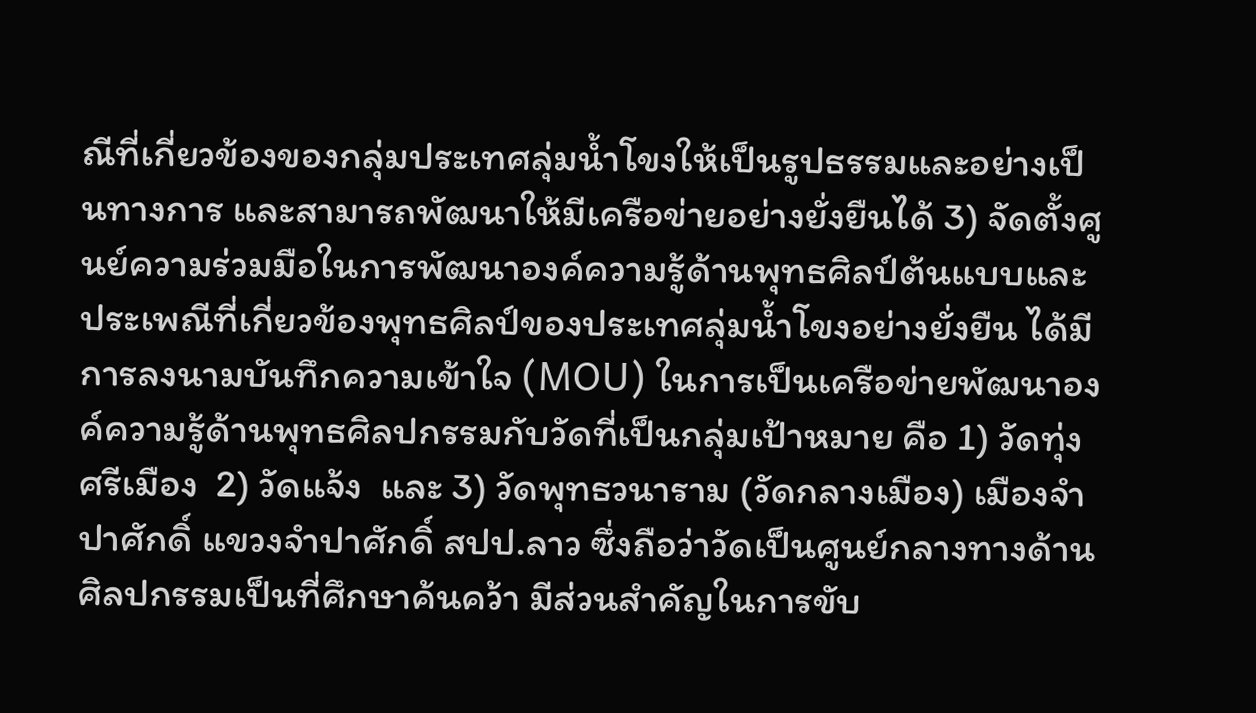ณีที่เกี่ยวข้องของกลุ่มประเทศลุ่มน้ำโขงให้เป็นรูปธรรมและอย่างเป็นทางการ และสามารถพัฒนาให้มีเครือข่ายอย่างยั่งยืนได้ 3) จัดตั้งศูนย์ความร่วมมือในการพัฒนาองค์ความรู้ด้านพุทธศิลป์ต้นแบบและประเพณีที่เกี่ยวข้องพุทธศิลป์ของประเทศลุ่มน้ำโขงอย่างยั่งยืน ได้มีการลงนามบันทึกความเข้าใจ (MOU) ในการเป็นเครือข่ายพัฒนาองค์ความรู้ด้านพุทธศิลปกรรมกับวัดที่เป็นกลุ่มเป้าหมาย คือ 1) วัดทุ่งศรีเมือง  2) วัดแจ้ง  และ 3) วัดพุทธวนาราม (วัดกลางเมือง) เมืองจำปาศักดิ์ แขวงจำปาศักดิ์ สปป.ลาว ซึ่งถือว่าวัดเป็นศูนย์กลางทางด้านศิลปกรรมเป็นที่ศึกษาค้นคว้า มีส่วนสำคัญในการขับ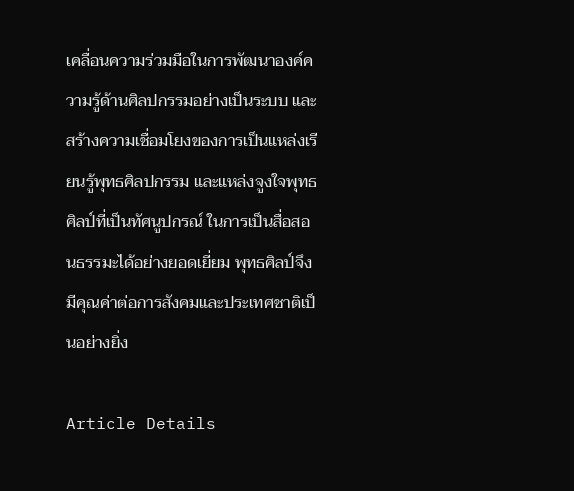เคลื่อนความร่วมมือในการพัฒนาองค์ความรู้ด้านศิลปกรรมอย่างเป็นระบบ และสร้างความเชื่อมโยงของการเป็นแหล่งเรียนรู้พุทธศิลปกรรม และแหล่งจูงใจพุทธศิลป์ที่เป็นทัศนูปกรณ์ ในการเป็นสื่อสอนธรรมะได้อย่างยอดเยี่ยม พุทธศิลป์จึงมีคุณค่าต่อการสังคมและประเทศชาติเป็นอย่างยิ่ง

Article Details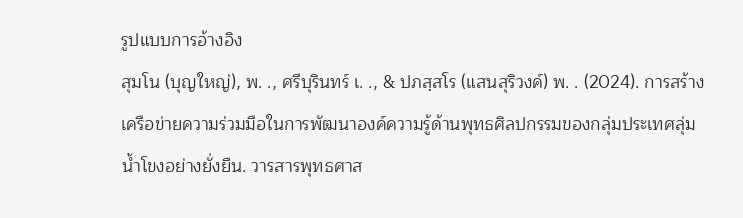รูปแบบการอ้างอิง
สุมโน (บุญใหญ่), พ. ., ศรีบุรินทร์ เ. ., & ปภสฺสโร (แสนสุริวงค์) พ. . (2024). การสร้างเครือข่ายความร่วมมือในการพัฒนาองค์ความรู้ด้านพุทธศิลปกรรมของกลุ่มประเทศลุ่มน้ำโขงอย่างยั่งยืน. วารสารพุทธศาส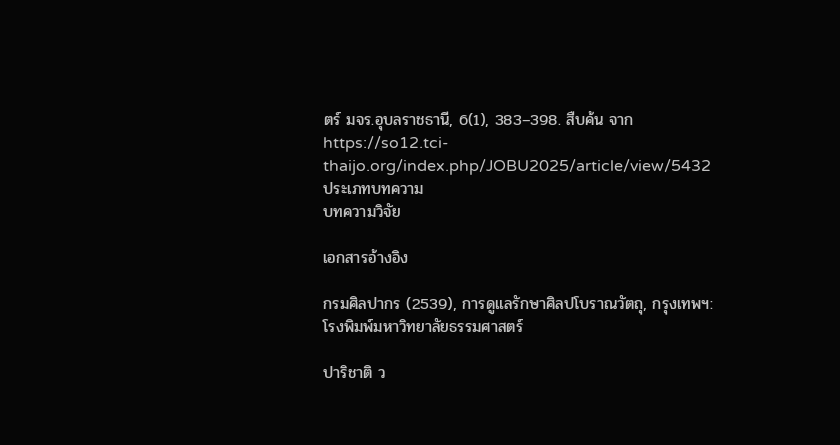ตร์ มจร.อุบลราชธานี, 6(1), 383–398. สืบค้น จาก https://so12.tci-thaijo.org/index.php/JOBU2025/article/view/5432
ประเภทบทความ
บทความวิจัย

เอกสารอ้างอิง

กรมศิลปากร (2539), การดูแลรักษาศิลปโบราณวัตถุ, กรุงเทพฯ:โรงพิมพ์มหาวิทยาลัยธรรมศาสตร์

ปาริชาติ ว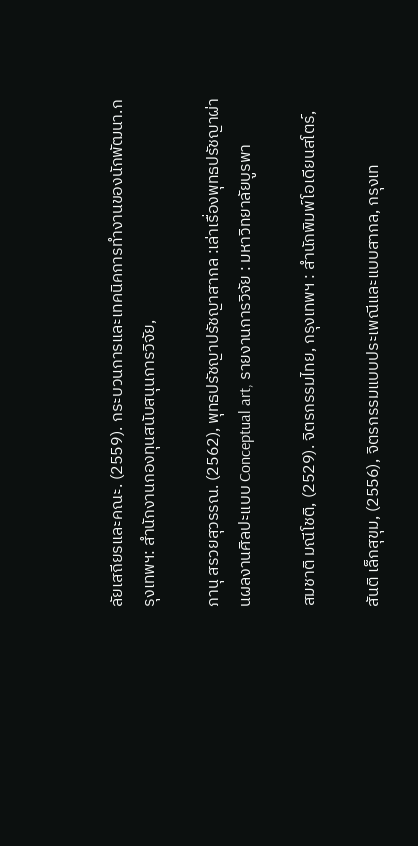ลัยเสถียรและคณะ. (2559). กระบวนการและเทคนิคการทำงานของนักพัฒนา.กรุงเทพฯ: สำนักงานกองทุนสนับสนุนการวิจัย,

ภานุ สรวยสุวรรณ. (2562), พุทธปรัชญาปรัชญาสากล :เล่าเรื่องพุทธปรัชญาผ่านผลงานศิลปะแบบ Conceptual art, รายงานการวิจัย : มหาวิทยาลัยบูรพา

สมชาติ มณีโชติ, (2529). จิตรกรรมไทย, กรุงเทพฯ : สำนักพิมพ์โอเดียนสโตร์,

สันติ เล็กสุขุม, (2556), จิตรกรรมแบบประเพณีและแบบสากล, กรุงเท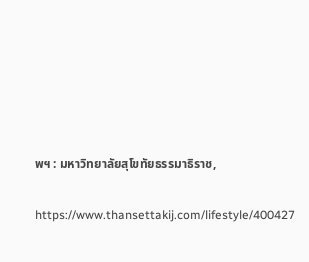พฯ : มหาวิทยาลัยสุโขทัยธรรมาธิราช,

https://www.thansettakij.com/lifestyle/400427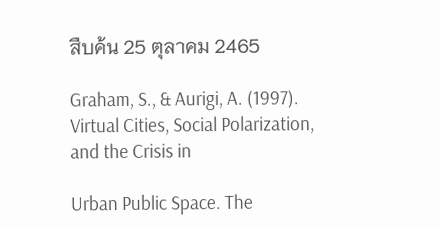สืบค้น 25 ตุลาคม 2465

Graham, S., & Aurigi, A. (1997). Virtual Cities, Social Polarization, and the Crisis in

Urban Public Space. The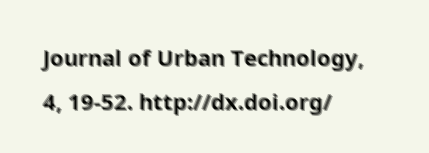Journal of Urban Technology, 4, 19-52. http://dx.doi.org/